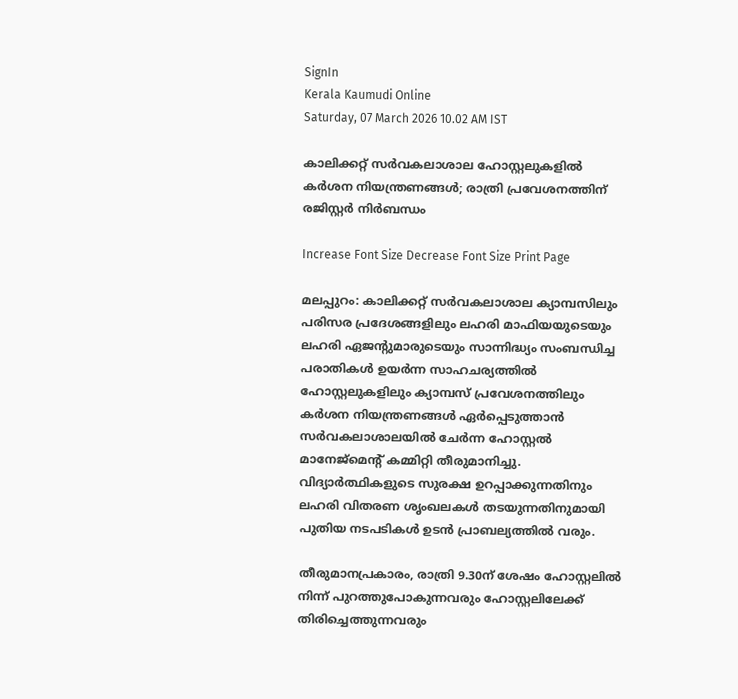SignIn
Kerala Kaumudi Online
Saturday, 07 March 2026 10.02 AM IST

കാലിക്കറ്റ് സർവകലാശാല ഹോസ്റ്റലുകളിൽ കർശന നിയന്ത്രണങ്ങൾ; രാത്രി പ്രവേശനത്തിന് രജിസ്റ്റർ നിർബന്ധം

Increase Font Size Decrease Font Size Print Page

മലപ്പുറം: കാലിക്കറ്റ് സർവകലാശാല ക്യാമ്പസിലും പരിസര പ്രദേശങ്ങളിലും ലഹരി മാഫിയയുടെയും ലഹരി ഏജന്റുമാരുടെയും സാന്നിദ്ധ്യം സംബന്ധിച്ച പരാതികൾ ഉയർന്ന സാഹചര്യത്തിൽ ഹോസ്റ്റലുകളിലും ക്യാമ്പസ് പ്രവേശനത്തിലും കർശന നിയന്ത്രണങ്ങൾ ഏർപ്പെടുത്താൻ സർവകലാശാലയിൽ ചേർന്ന ഹോസ്റ്റൽ മാനേജ്‌മെന്റ് കമ്മിറ്റി തീരുമാനിച്ചു. വിദ്യാർത്ഥികളുടെ സുരക്ഷ ഉറപ്പാക്കുന്നതിനും ലഹരി വിതരണ ശൃംഖലകൾ തടയുന്നതിനുമായി പുതിയ നടപടികൾ ഉടൻ പ്രാബല്യത്തിൽ വരും.

തീരുമാനപ്രകാരം, രാത്രി 9.30ന് ശേഷം ഹോസ്റ്റലിൽ നിന്ന് പുറത്തുപോകുന്നവരും ഹോസ്റ്റലിലേക്ക് തിരിച്ചെത്തുന്നവരും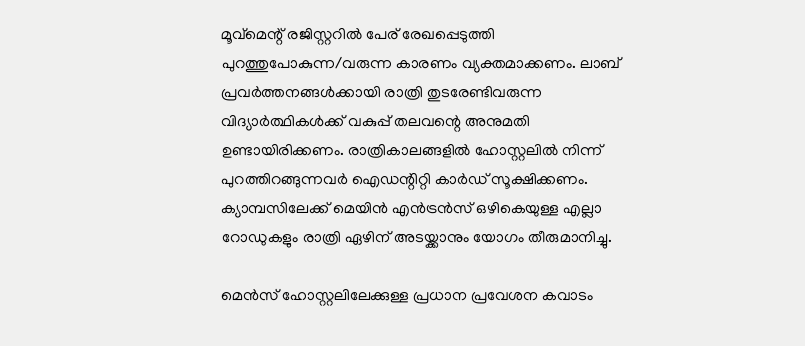മൂവ്‌മെന്റ് രജിസ്റ്ററിൽ പേര് രേഖപ്പെടുത്തി പുറത്തുപോകുന്ന/വരുന്ന കാരണം വ്യക്തമാക്കണം. ലാബ് പ്രവർത്തനങ്ങൾക്കായി രാത്രി തുടരേണ്ടിവരുന്ന വിദ്യാർത്ഥികൾക്ക് വകുപ്പ് തലവന്റെ അനുമതി ഉണ്ടായിരിക്കണം. രാത്രികാലങ്ങളിൽ ഹോസ്റ്റലിൽ നിന്ന് പുറത്തിറങ്ങുന്നവർ ഐഡന്റിറ്റി കാർഡ് സൂക്ഷിക്കണം. ക്യാമ്പസിലേക്ക് മെയിൻ എൻട്രൻസ് ഒഴികെയുള്ള എല്ലാ റോഡുകളും രാത്രി ഏഴിന് അടയ്ക്കാനും യോഗം തീരുമാനിച്ചു.

മെൻസ് ഹോസ്റ്റലിലേക്കുള്ള പ്രധാന പ്രവേശന കവാടം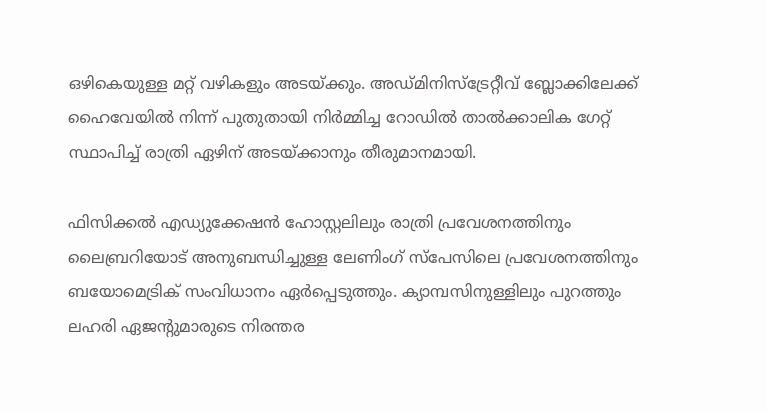ഒഴികെയുള്ള മറ്റ് വഴികളും അടയ്ക്കും. അഡ്മിനിസ്‌ട്രേറ്റീവ് ബ്ലോക്കിലേക്ക് ഹൈവേയിൽ നിന്ന് പുതുതായി നിർമ്മിച്ച റോഡിൽ താൽക്കാലിക ഗേറ്റ് സ്ഥാപിച്ച് രാത്രി ഏഴിന് അടയ്ക്കാനും തീരുമാനമായി.

ഫിസിക്കൽ എഡ്യുക്കേഷൻ ഹോസ്റ്റലിലും രാത്രി പ്രവേശനത്തിനും ലൈബ്രറിയോട് അനുബന്ധിച്ചുള്ള ലേണിംഗ് സ്‌പേസിലെ പ്രവേശനത്തിനും ബയോമെട്രിക് സംവിധാനം ഏർപ്പെടുത്തും. ക്യാമ്പസിനുള്ളിലും പുറത്തും ലഹരി ഏജന്റുമാരുടെ നിരന്തര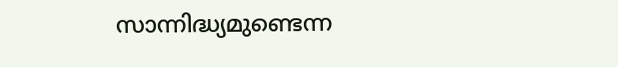സാന്നിദ്ധ്യമുണ്ടെന്ന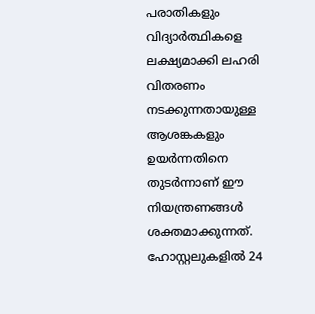പരാതികളും വിദ്യാർത്ഥികളെ ലക്ഷ്യമാക്കി ലഹരി വിതരണം നടക്കുന്നതായുള്ള ആശങ്കകളും ഉയർന്നതിനെ തുടർന്നാണ് ഈ നിയന്ത്രണങ്ങൾ ശക്തമാക്കുന്നത്. ഹോസ്റ്റലുകളിൽ 24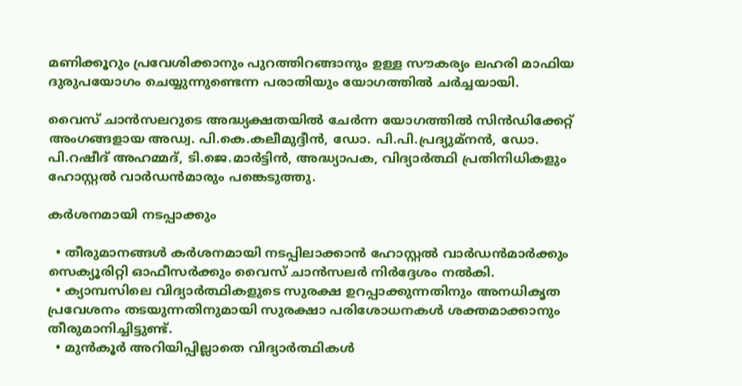മണിക്കൂറും പ്രവേശിക്കാനും പുറത്തിറങ്ങാനും ഉള്ള സൗകര്യം ലഹരി മാഫിയ ദുരുപയോഗം ചെയ്യുന്നുണ്ടെന്ന പരാതിയും യോഗത്തിൽ ചർച്ചയായി.

വൈസ് ചാൻസലറുടെ അദ്ധ്യക്ഷതയിൽ ചേർന്ന യോഗത്തിൽ സിൻഡിക്കേറ്റ് അംഗങ്ങളായ അഡ്വ. പി.കെ.കലീമുദ്ദീൻ, ഡോ. പി.പി.പ്രദ്യുമ്നൻ, ഡോ. പി.റഷീദ് അഹമ്മദ്, ടി.ജെ.മാർട്ടിൻ, അദ്ധ്യാപക, വിദ്യാർത്ഥി പ്രതിനിധികളും ഹോസ്റ്റൽ വാർഡൻമാരും പങ്കെടുത്തു.

കർശനമായി നടപ്പാക്കും

  • തീരുമാനങ്ങൾ കർശനമായി നടപ്പിലാക്കാൻ ഹോസ്റ്റൽ വാർഡൻമാർക്കും സെക്യൂരിറ്റി ഓഫീസർക്കും വൈസ് ചാൻസലർ നിർദ്ദേശം നൽകി.
  • ക്യാമ്പസിലെ വിദ്യാർത്ഥികളുടെ സുരക്ഷ ഉറപ്പാക്കുന്നതിനും അനധികൃത പ്രവേശനം തടയുന്നതിനുമായി സുരക്ഷാ പരിശോധനകൾ ശക്തമാക്കാനും തീരുമാനിച്ചിട്ടുണ്ട്.
  • മുൻകൂർ അറിയിപ്പില്ലാതെ വിദ്യാർത്ഥികൾ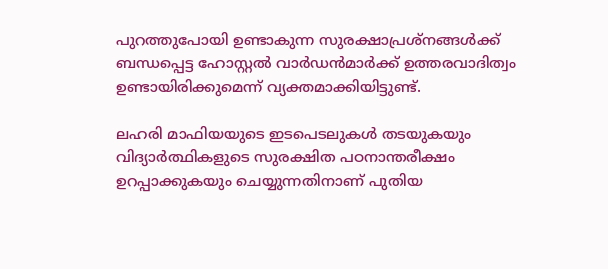പുറത്തുപോയി ഉണ്ടാകുന്ന സുരക്ഷാപ്രശ്നങ്ങൾക്ക് ബന്ധപ്പെട്ട ഹോസ്റ്റൽ വാർഡൻമാർക്ക് ഉത്തരവാദിത്വം ഉണ്ടായിരിക്കുമെന്ന് വ്യക്തമാക്കിയിട്ടുണ്ട്.

ലഹരി മാഫിയയുടെ ഇടപെടലുകൾ തടയുകയും വിദ്യാർത്ഥികളുടെ സുരക്ഷിത പഠനാന്തരീക്ഷം ഉറപ്പാക്കുകയും ചെയ്യുന്നതിനാണ് പുതിയ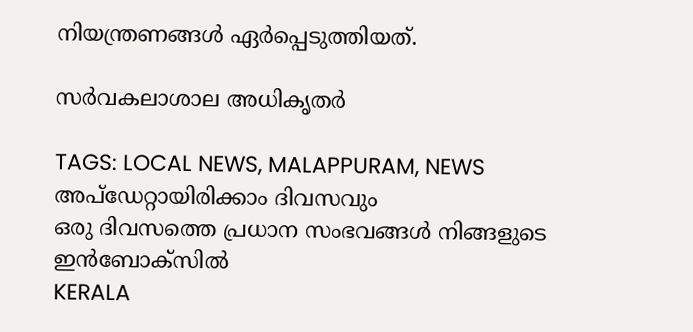നിയന്ത്രണങ്ങൾ ഏർപ്പെടുത്തിയത്.

സർവകലാശാല അധികൃതർ

TAGS: LOCAL NEWS, MALAPPURAM, NEWS
അപ്ഡേറ്റായിരിക്കാം ദിവസവും
ഒരു ദിവസത്തെ പ്രധാന സംഭവങ്ങൾ നിങ്ങളുടെ ഇൻബോക്സിൽ
KERALA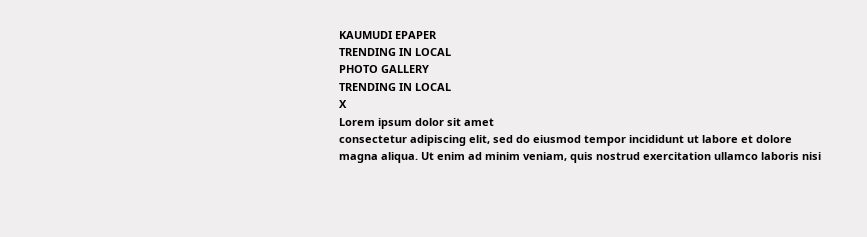KAUMUDI EPAPER
TRENDING IN LOCAL
PHOTO GALLERY
TRENDING IN LOCAL
X
Lorem ipsum dolor sit amet
consectetur adipiscing elit, sed do eiusmod tempor incididunt ut labore et dolore magna aliqua. Ut enim ad minim veniam, quis nostrud exercitation ullamco laboris nisi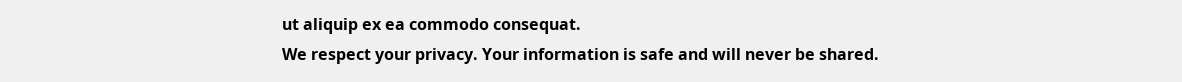ut aliquip ex ea commodo consequat.
We respect your privacy. Your information is safe and will never be shared.